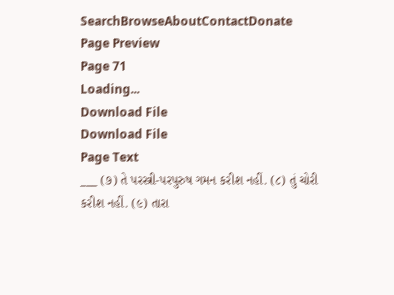SearchBrowseAboutContactDonate
Page Preview
Page 71
Loading...
Download File
Download File
Page Text
___ (૭) તે પરસ્ત્રી-પરપુરુષ ગમન કરીશ નહીં. (૮) તું ચોરી કરીશ નહીં. (૯) તારા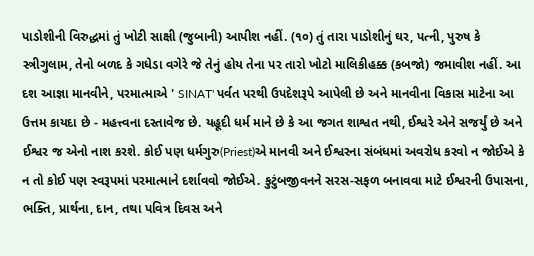પાડોશીની વિરુદ્ધમાં તું ખોટી સાક્ષી (જુબાની) આપીશ નહીં. (૧૦) તું તારા પાડોશીનું ઘર, પત્ની, પુરુષ કે સ્ત્રીગુલામ, તેનો બળદ કે ગધેડા વગેરે જે તેનું હોય તેના પર તારો ખોટો માલિકીહક્ક (કબજો) જમાવીશ નહીં. આ દશ આજ્ઞા માનવીને, પરમાત્માએ ' SINAT' પર્વત પરથી ઉપદેશરૂપે આપેલી છે અને માનવીના વિકાસ માટેના આ ઉત્તમ કાયદા છે - મહત્ત્વના દસ્તાવેજ છે. યહૂદી ધર્મ માને છે કે આ જગત શાશ્વત નથી, ઈશ્વરે એને સજર્યું છે અને ઈશ્વર જ એનો નાશ કરશે. કોઈ પણ ધર્મગુરુ(Priest)એ માનવી અને ઈશ્વરના સંબંધમાં અવરોધ કરવો ન જોઈએ કે ન તો કોઈ પણ સ્વરૂપમાં પરમાત્માને દર્શાવવો જોઈએ. કુટુંબજીવનને સરસ-સફળ બનાવવા માટે ઈશ્વરની ઉપાસના, ભક્તિ, પ્રાર્થના, દાન, તથા પવિત્ર દિવસ અને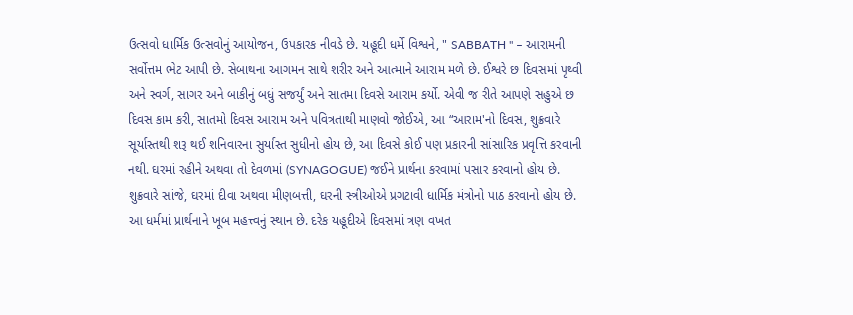ઉત્સવો ધાર્મિક ઉત્સવોનું આયોજન, ઉપકારક નીવડે છે. યહૂદી ધર્મે વિશ્વને, " SABBATH " – આરામની સર્વોત્તમ ભેટ આપી છે. સેબાથના આગમન સાથે શરીર અને આત્માને આરામ મળે છે. ઈશ્વરે છ દિવસમાં પૃથ્વી અને સ્વર્ગ, સાગર અને બાકીનું બધું સજર્યું અને સાતમા દિવસે આરામ કર્યો. એવી જ રીતે આપણે સહુએ છ દિવસ કામ કરી, સાતમો દિવસ આરામ અને પવિત્રતાથી માણવો જોઈએ, આ “આરામ'નો દિવસ, શુક્રવારે સૂર્યાસ્તથી શરૂ થઈ શનિવારના સુર્યાસ્ત સુધીનો હોય છે, આ દિવસે કોઈ પણ પ્રકારની સાંસારિક પ્રવૃત્તિ કરવાની નથી. ઘરમાં રહીને અથવા તો દેવળમાં (SYNAGOGUE) જઈને પ્રાર્થના કરવામાં પસાર કરવાનો હોય છે. શુક્રવારે સાંજે, ઘરમાં દીવા અથવા મીણબત્તી, ઘરની સ્ત્રીઓએ પ્રગટાવી ધાર્મિક મંત્રોનો પાઠ કરવાનો હોય છે. આ ધર્મમાં પ્રાર્થનાને ખૂબ મહત્ત્વનું સ્થાન છે. દરેક યહૂદીએ દિવસમાં ત્રણ વખત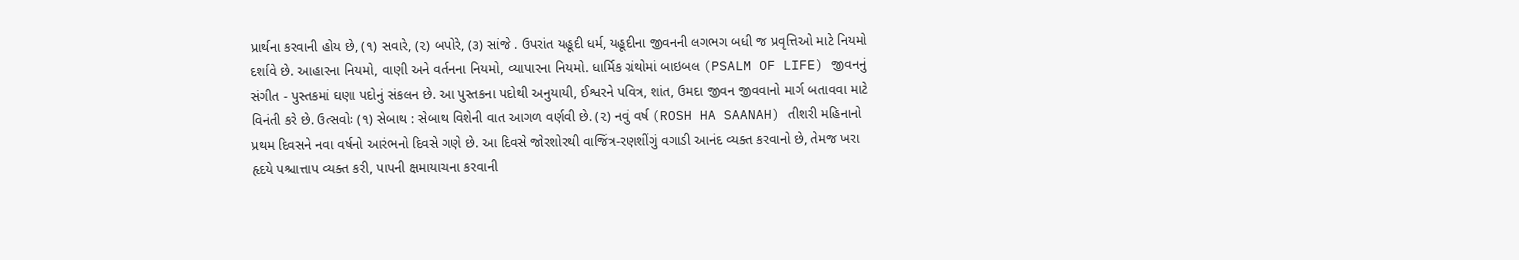પ્રાર્થના કરવાની હોય છે, (૧) સવારે, (૨) બપોરે, (૩) સાંજે . ઉપરાંત યહૂદી ધર્મ, યહૂદીના જીવનની લગભગ બધી જ પ્રવૃત્તિઓ માટે નિયમો દર્શાવે છે. આહારના નિયમો, વાણી અને વર્તનના નિયમો, વ્યાપારના નિયમો. ધાર્મિક ગ્રંથોમાં બાઇબલ (PSALM OF LIFE) જીવનનું સંગીત - પુસ્તકમાં ઘણા પદોનું સંકલન છે. આ પુસ્તકના પદોથી અનુયાયી, ઈશ્વરને પવિત્ર, શાંત, ઉમદા જીવન જીવવાનો માર્ગ બતાવવા માટે વિનંતી કરે છે. ઉત્સવોઃ (૧) સેબાથ : સેબાથ વિશેની વાત આગળ વર્ણવી છે. (૨) નવું વર્ષ (ROSH HA SAANAH) તીશરી મહિનાનો પ્રથમ દિવસને નવા વર્ષનો આરંભનો દિવસે ગણે છે. આ દિવસે જોરશોરથી વાજિંત્ર-રણશીંગું વગાડી આનંદ વ્યક્ત કરવાનો છે, તેમજ ખરા હૃદયે પશ્ચાત્તાપ વ્યક્ત કરી, પાપની ક્ષમાયાચના કરવાની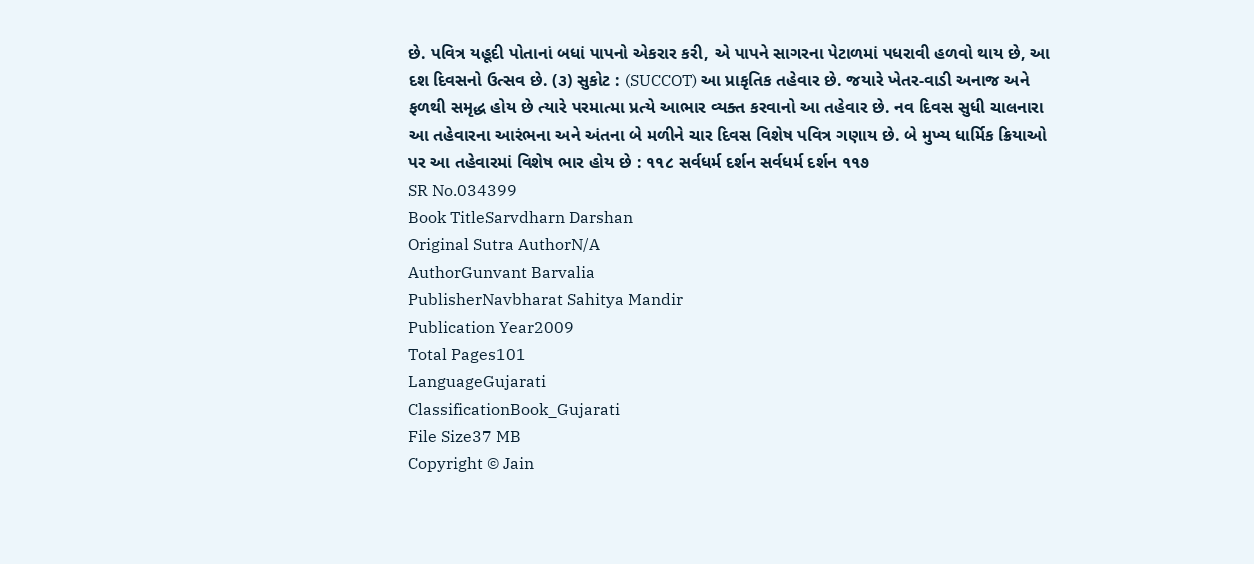છે. પવિત્ર યહૂદી પોતાનાં બધાં પાપનો એકરાર કરી, એ પાપને સાગરના પેટાળમાં પધરાવી હળવો થાય છે, આ દશ દિવસનો ઉત્સવ છે. (૩) સુકોટ : (SUCCOT) આ પ્રાકૃતિક તહેવાર છે. જયારે ખેતર-વાડી અનાજ અને ફળથી સમૃદ્ધ હોય છે ત્યારે પરમાત્મા પ્રત્યે આભાર વ્યક્ત કરવાનો આ તહેવાર છે. નવ દિવસ સુધી ચાલનારા આ તહેવારના આરંભના અને અંતના બે મળીને ચાર દિવસ વિશેષ પવિત્ર ગણાય છે. બે મુખ્ય ધાર્મિક ક્રિયાઓ પર આ તહેવારમાં વિશેષ ભાર હોય છે : ૧૧૮ સર્વધર્મ દર્શન સર્વધર્મ દર્શન ૧૧૭
SR No.034399
Book TitleSarvdharn Darshan
Original Sutra AuthorN/A
AuthorGunvant Barvalia
PublisherNavbharat Sahitya Mandir
Publication Year2009
Total Pages101
LanguageGujarati
ClassificationBook_Gujarati
File Size37 MB
Copyright © Jain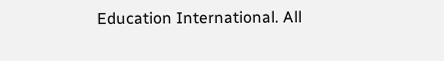Education International. All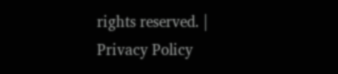rights reserved. | Privacy Policy